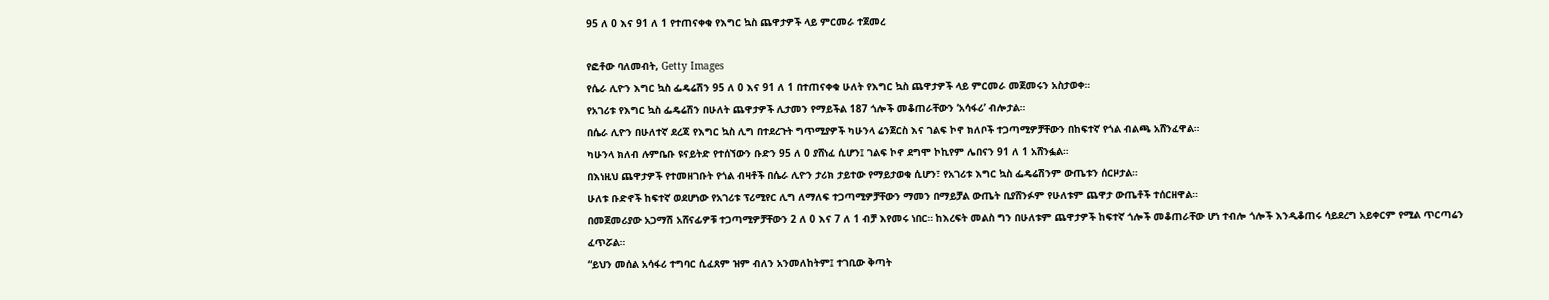95 ለ 0 እና 91 ለ 1 የተጠናቀቁ የእግር ኳስ ጨዋታዎች ላይ ምርመራ ተጀመረ

የፎቶው ባለመብት, Getty Images
የሴራ ሊዮን እግር ኳስ ፌዴሬሽን 95 ለ 0 እና 91 ለ 1 በተጠናቀቁ ሁለት የእግር ኳስ ጨዋታዎች ላይ ምርመራ መጀመሩን አስታወቀ።
የአገሪቱ የእግር ኳስ ፌዴሬሽን በሁለት ጨዋታዎች ሊታመን የማይችል 187 ጎሎች መቆጠራቸውን ‘አሳፋሪ’ ብሎታል።
በሴራ ሊዮን በሁለተኛ ደረጃ የእግር ኳስ ሊግ በተደረጉት ግጥሚያዎች ካሁንላ ሬንጀርስ እና ገልፍ ኮኖ ክለቦች ተጋጣሚዎቻቸውን በከፍተኛ የጎል ብልጫ አሸንፈዋል።
ካሁንላ ክለብ ሉምቤቡ ዩናይትድ የተሰኘውን ቡድን 95 ለ 0 ያሸነፈ ሲሆን፤ ገልፍ ኮኖ ደግሞ ኮኪየም ሌበናን 91 ለ 1 አሸንፏል።
በእነዚህ ጨዋታዎች የተመዘገቡት የጎል ብዛቶች በሴራ ሊዮን ታሪክ ታይተው የማይታወቁ ሲሆን፣ የአገሪቱ እግር ኳስ ፌዴሬሽንም ውጤቱን ሰርዞታል።
ሁለቱ ቡድኖች ከፍተኛ ወደሆነው የአገሪቱ ፕሪሚየር ሊግ ለማለፍ ተጋጣሚዎቻቸውን ማመን በማይቻል ውጤት ቢያሸንፉም የሁለቱም ጨዋታ ውጤቶች ተሰርዘዋል።
በመጀመሪያው አጋማሽ አሸናፊዎቹ ተጋጣሚዎቻቸውን 2 ለ 0 እና 7 ለ 1 ብቻ እየመሩ ነበር። ከእረፍት መልስ ግን በሁለቱም ጨዋታዎች ከፍተኛ ጎሎች መቆጠራቸው ሆነ ተብሎ ጎሎች እንዲቆጠሩ ሳይደረግ አይቀርም የሚል ጥርጣሬን ፈጥሯል።
“ይህን መሰል አሳፋሪ ተግባር ሲፈጸም ዝም ብለን አንመለከትም፤ ተገቢው ቅጣት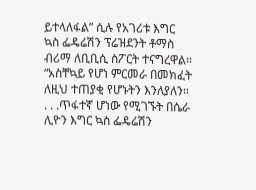ይተላለፋል” ሲሉ የአገሪቱ እግር ኳስ ፌዴሬሽን ፕሬዝደንት ቶማስ ብሪማ ለቢቢሲ ስፖርት ተናግረዋል።
“አስቸኳይ የሆነ ምርመራ በመክፈት ለዚህ ተጠያቂ የሆኑትን እንለያለን። . . .ጥፋተኛ ሆነው የሚገኙት በሴራ ሊዮን እግር ኳስ ፌዴሬሽን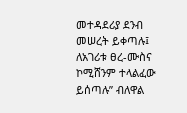መተዳደሪያ ደንብ መሠረት ይቀጣሉ፤ ለአገሪቱ ፀረ-ሙስና ኮሚሸንም ተላልፈው ይሰጣሉ” ብለዋል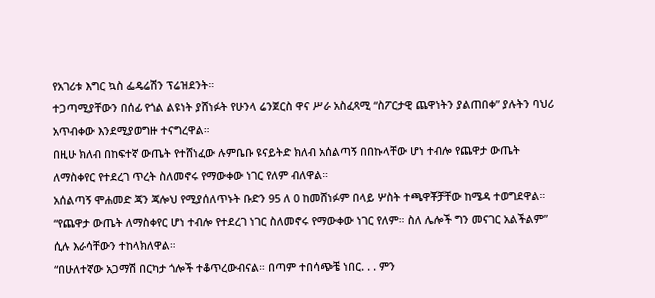የአገሪቱ እግር ኳስ ፌዴሬሽን ፕሬዝደንት።
ተጋጣሚያቸውን በሰፊ የጎል ልዩነት ያሸነፉት የሁንላ ሬንጀርስ ዋና ሥራ አስፈጻሚ “ስፖርታዊ ጨዋነትን ያልጠበቀ” ያሉትን ባህሪ አጥብቀው እንደሚያወግዙ ተናግረዋል።
በዚሁ ክለብ በከፍተኛ ውጤት የተሸነፈው ሉምቤቡ ዩናይትድ ክለብ አሰልጣኝ በበኩላቸው ሆነ ተብሎ የጨዋታ ውጤት ለማስቀየር የተደረገ ጥረት ስለመኖሩ የማውቀው ነገር የለም ብለዋል።
አሰልጣኝ ሞሐመድ ጃን ጃሎህ የሚያሰለጥኑት ቡድን 95 ለ 0 ከመሸነፉም በላይ ሦስት ተጫዋቾቻቸው ከሜዳ ተወግደዋል።
“የጨዋታ ውጤት ለማስቀየር ሆነ ተብሎ የተደረገ ነገር ስለመኖሩ የማውቀው ነገር የለም። ስለ ሌሎች ግን መናገር አልችልም” ሲሉ እራሳቸውን ተከላክለዋል።
“በሁለተኛው አጋማሽ በርካታ ጎሎች ተቆጥረውብናል። በጣም ተበሳጭቼ ነበር. . . ምን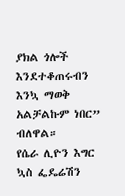ያክል ጎሎች እንደተቆጠሩብን እንኳ ማወቅ አልቻልኩም ነበር” ብለዋል።
የሴራ ሊዮን እግር ኳስ ፌዴሬሽን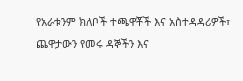የአራቱንም ክለቦች ተጫዋቾች እና አስተዳዳሪዎች፣ ጨዋታውን የመሩ ዳኞችን እና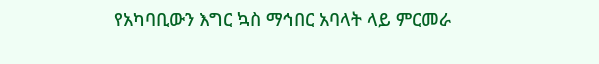የአካባቢውን እግር ኳስ ማኅበር አባላት ላይ ምርመራ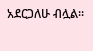አደርጋለሁ ብሏል።